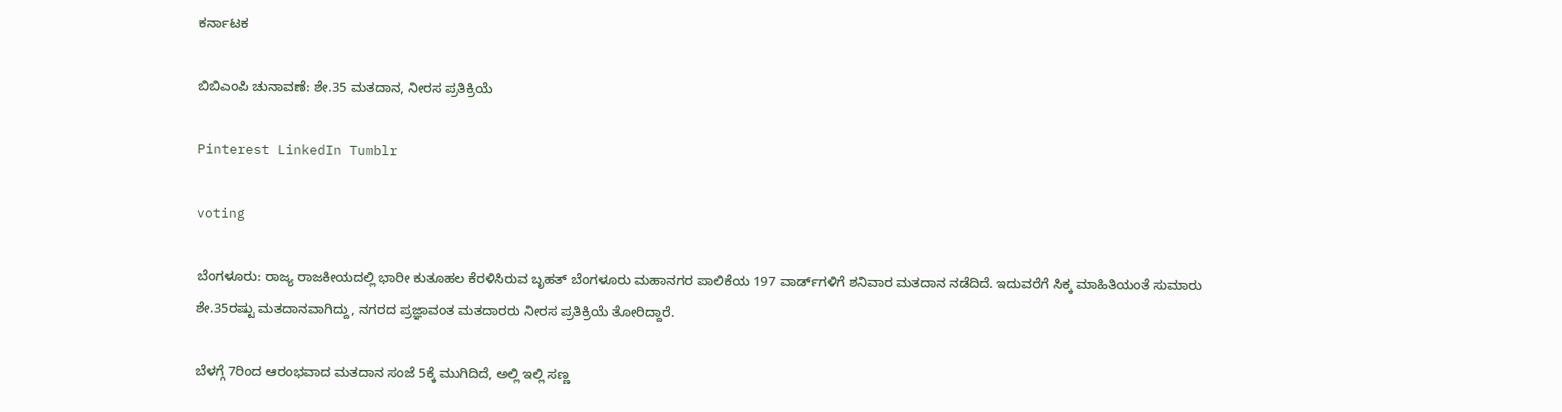ಕರ್ನಾಟಕ

ಬಿಬಿಎಂಪಿ ಚುನಾವಣೆ: ಶೇ.35 ಮತದಾನ, ನೀರಸ ಪ್ರತಿಕ್ರಿಯೆ

Pinterest LinkedIn Tumblr

voting

ಬೆಂಗಳೂರು: ರಾಜ್ಯ ರಾಜಕೀಯದಲ್ಲಿ ಭಾರೀ ಕುತೂಹಲ ಕೆರಳಿಸಿರುವ ಬೃಹತ್ ಬೆಂಗಳೂರು ಮಹಾನಗರ ಪಾಲಿಕೆಯ 197 ವಾರ್ಡ್‌ಗಳಿಗೆ ಶನಿವಾರ ಮತದಾನ ನಡೆದಿದೆ. ಇದುವರೆಗೆ ಸಿಕ್ಕ ಮಾಹಿತಿಯಂತೆ ಸುಮಾರು ಶೇ.35ರಷ್ಟು ಮತದಾನವಾಗಿದ್ದು, ನಗರದ ಪ್ರಜ್ಞಾವಂತ ಮತದಾರರು ನೀರಸ ಪ್ರತಿಕ್ರಿಯೆ ತೋರಿದ್ದಾರೆ.

ಬೆಳಗ್ಗೆ 7ರಿಂದ ಆರಂಭವಾದ ಮತದಾನ ಸಂಜೆ 5ಕ್ಕೆ ಮುಗಿದಿದೆ, ಅಲ್ಲಿ ಇಲ್ಲಿ ಸಣ್ಣ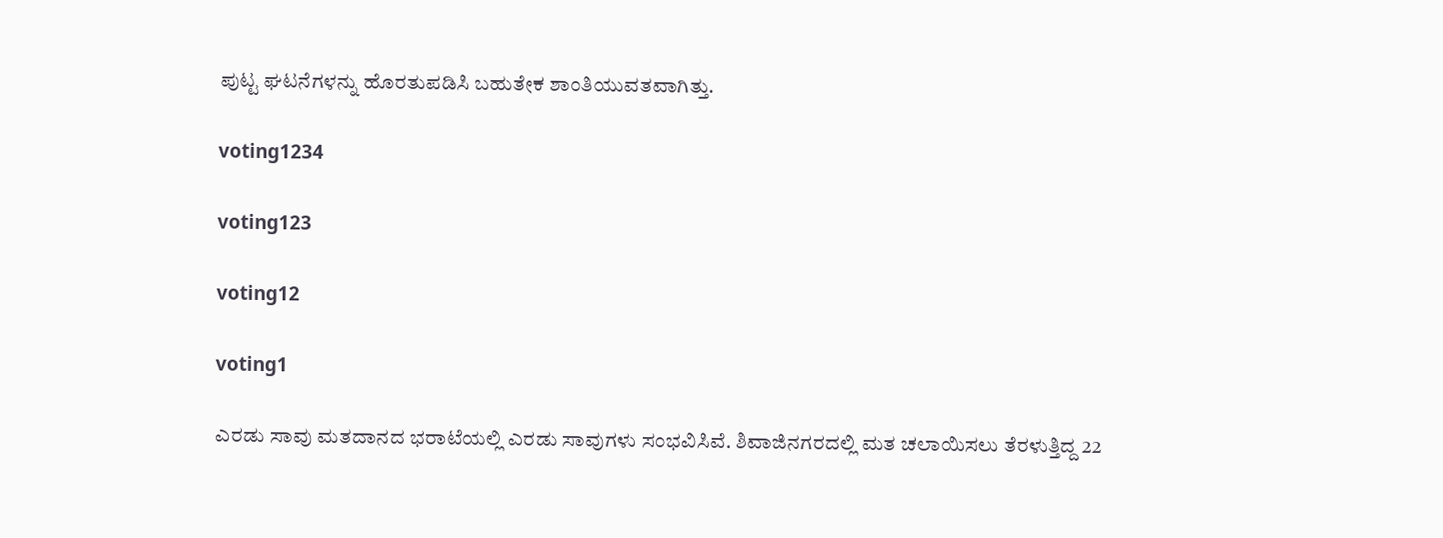ಪುಟ್ಟ ಘಟನೆಗಳನ್ನು ಹೊರತುಪಡಿಸಿ ಬಹುತೇಕ ಶಾಂತಿಯುವತವಾಗಿತ್ತು.

voting1234

voting123

voting12

voting1

ಎರಡು ಸಾವು ಮತದಾನದ ಭರಾಟೆಯಲ್ಲಿ ಎರಡು ಸಾವುಗಳು ಸಂಭವಿಸಿವೆ. ಶಿವಾಜಿನಗರದಲ್ಲಿ ಮತ ಚಲಾಯಿಸಲು ತೆರಳುತ್ತಿದ್ದ 22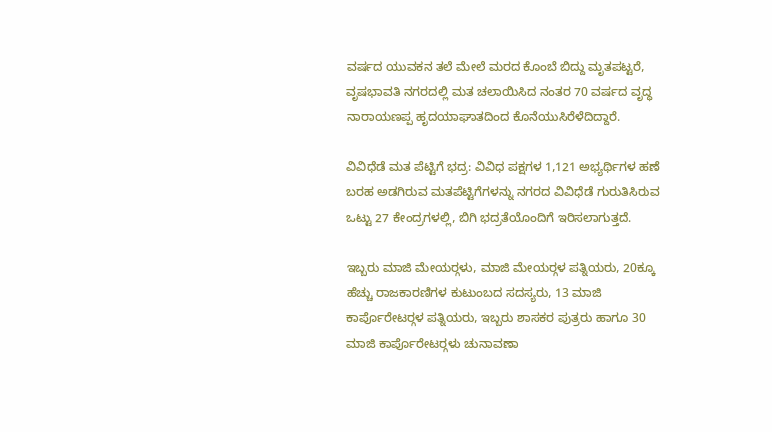ವರ್ಷದ ಯುವಕನ ತಲೆ ಮೇಲೆ ಮರದ ಕೊಂಬೆ ಬಿದ್ದು ಮೃತಪಟ್ಟರೆ, ವೃಷಭಾವತಿ ನಗರದಲ್ಲಿ ಮತ ಚಲಾಯಿಸಿದ ನಂತರ 70 ವರ್ಷದ ವೃದ್ಧ ನಾರಾಯಣಪ್ಪ ಹೃದಯಾಘಾತದಿಂದ ಕೊನೆಯುಸಿರೆಳೆದಿದ್ದಾರೆ.

ವಿವಿಧೆಡೆ ಮತ ಪೆಟ್ಟಿಗೆ ಭದ್ರ: ವಿವಿಧ ಪಕ್ಷಗಳ 1,121 ಅಭ್ಯರ್ಥಿಗಳ ಹಣೆ ಬರಹ ಅಡಗಿರುವ ಮತಪೆಟ್ಟಿಗೆಗಳನ್ನು ನಗರದ ವಿವಿಧೆಡೆ ಗುರುತಿಸಿರುವ ಒಟ್ಟು 27 ಕೇಂದ್ರಗಳಲ್ಲಿ, ಬಿಗಿ ಭದ್ರತೆಯೊಂದಿಗೆ ಇರಿಸಲಾಗುತ್ತದೆ.

ಇಬ್ಬರು ಮಾಜಿ ಮೇಯರ್‍ಗಳು, ಮಾಜಿ ಮೇಯರ್‍ಗಳ ಪತ್ನಿಯರು, 20ಕ್ಕೂ ಹೆಚ್ಚು ರಾಜಕಾರಣಿಗಳ ಕುಟುಂಬದ ಸದಸ್ಯರು, 13 ಮಾಜಿ ಕಾರ್ಪೊರೇಟರ್‍ಗಳ ಪತ್ನಿಯರು, ಇಬ್ಬರು ಶಾಸಕರ ಪುತ್ರರು ಹಾಗೂ 30 ಮಾಜಿ ಕಾರ್ಪೊರೇಟರ್‍ಗಳು ಚುನಾವಣಾ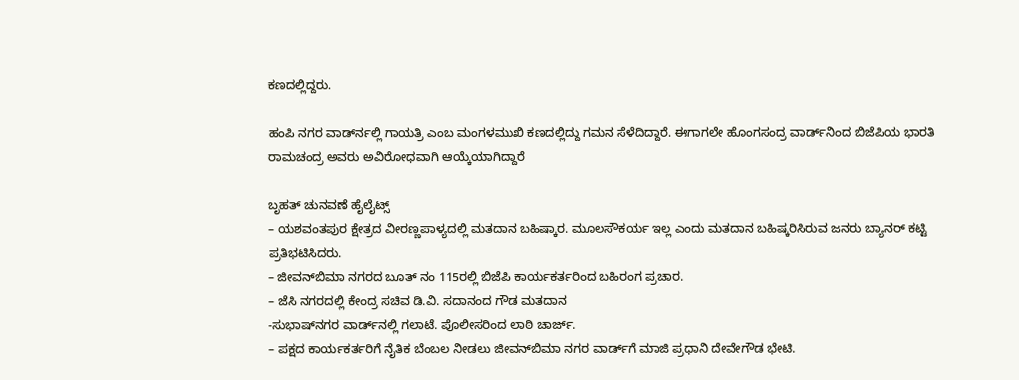ಕಣದಲ್ಲಿದ್ದರು.

ಹಂಪಿ ನಗರ ವಾರ್ಡ್‍ನಲ್ಲಿ ಗಾಯತ್ರಿ ಎಂಬ ಮಂಗಳಮುಖಿ ಕಣದಲ್ಲಿದ್ದು ಗಮನ ಸೆಳೆದಿದ್ದಾರೆ. ಈಗಾಗಲೇ ಹೊಂಗಸಂದ್ರ ವಾರ್ಡ್‌ನಿಂದ ಬಿಜೆಪಿಯ ಭಾರತಿ ರಾಮಚಂದ್ರ ಅವರು ಅವಿರೋಧವಾಗಿ ಆಯ್ಕೆಯಾಗಿದ್ದಾರೆ

ಬೃಹತ್ ಚುನವಣೆ ಹೈಲೈಟ್ಸ್
– ಯಶವಂತಪುರ ಕ್ಷೇತ್ರದ ವೀರಣ್ಣಪಾಳ್ಯದಲ್ಲಿ ಮತದಾನ ಬಹಿಷ್ಕಾರ. ಮೂಲಸೌಕರ್ಯ ಇಲ್ಲ ಎಂದು ಮತದಾನ ಬಹಿಷ್ಕರಿಸಿರುವ ಜನರು ಬ್ಯಾನರ್‌ ಕಟ್ಟಿ ಪ್ರತಿಭಟಿಸಿದರು.
– ಜೀವನ್‌ಬಿಮಾ ನಗರದ ಬೂತ್‌ ನಂ 115ರಲ್ಲಿ ಬಿಜೆಪಿ ಕಾರ್ಯಕರ್ತರಿಂದ ಬಹಿರಂಗ ಪ್ರಚಾರ.
– ಜೆಸಿ ನಗರದಲ್ಲಿ ಕೇಂದ್ರ ಸಚಿವ ಡಿ.ವಿ. ಸದಾನಂದ ಗೌಡ ಮತದಾನ
-ಸುಭಾಷ್‌ನಗರ ವಾರ್ಡ್‌ನಲ್ಲಿ ಗಲಾಟೆ. ಪೊಲೀಸರಿಂದ ಲಾಠಿ ಚಾರ್ಜ್‌.
– ಪಕ್ಷದ ಕಾರ್ಯಕರ್ತರಿಗೆ ನೈತಿಕ ಬೆಂಬಲ ನೀಡಲು ಜೀವನ್‌ಬಿಮಾ ನಗರ ವಾರ್ಡ್‌ಗೆ ಮಾಜಿ ಪ್ರಧಾನಿ ದೇವೇಗೌಡ ಭೇಟಿ.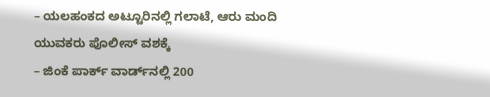– ಯಲಹಂಕದ ಅಟ್ಟೂರಿನಲ್ಲಿ ಗಲಾಟೆ, ಆರು ಮಂದಿ ಯುವಕರು ಪೊಲೀಸ್ ವಶಕ್ಕೆ
– ಜಿಂಕೆ ಪಾರ್ಕ್‌ ವಾರ್ಡ್‌ನಲ್ಲಿ 200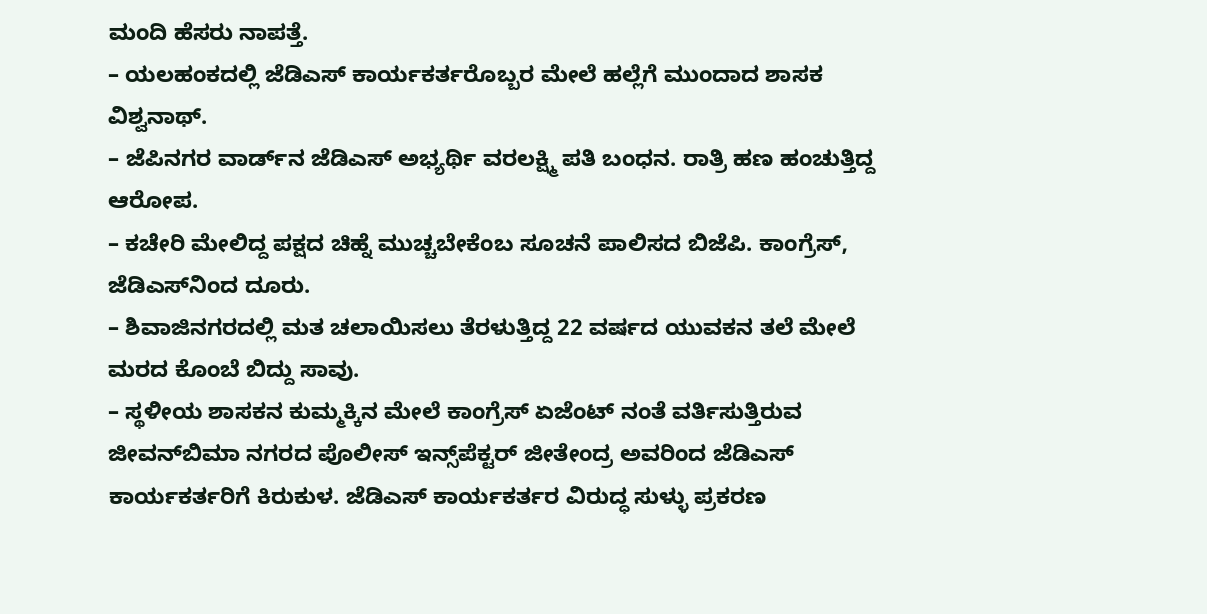ಮಂದಿ ಹೆಸರು ನಾಪತ್ತೆ.
– ಯಲಹಂಕದಲ್ಲಿ ಜೆಡಿಎಸ್‌ ಕಾರ್ಯಕರ್ತರೊಬ್ಬರ ಮೇಲೆ ಹಲ್ಲೆಗೆ ಮುಂದಾದ ಶಾಸಕ ವಿಶ್ವನಾಥ್‌.
– ಜೆಪಿನಗರ ವಾರ್ಡ್‌ನ ಜೆಡಿಎಸ್‌ ಅಭ್ಯರ್ಥಿ ವರಲಕ್ಷ್ಮಿ ಪತಿ ಬಂಧನ. ರಾತ್ರಿ ಹಣ ಹಂಚುತ್ತಿದ್ದ ಆರೋಪ.
– ಕಚೇರಿ ಮೇಲಿದ್ದ ಪಕ್ಷದ ಚಿಹ್ನೆ ಮುಚ್ಚಬೇಕೆಂಬ ಸೂಚನೆ ಪಾಲಿಸದ ಬಿಜೆಪಿ. ಕಾಂಗ್ರೆಸ್‌, ಜೆಡಿಎಸ್‌ನಿಂದ ದೂರು.
– ಶಿವಾಜಿನಗರದಲ್ಲಿ ಮತ ಚಲಾಯಿಸಲು ತೆರಳುತ್ತಿದ್ದ 22 ವರ್ಷದ ಯುವಕನ ತಲೆ ಮೇಲೆ ಮರದ ಕೊಂಬೆ ಬಿದ್ದು ಸಾವು.
– ಸ್ಥಳೀಯ ಶಾಸಕನ ಕುಮ್ಮಕ್ಕಿನ ಮೇಲೆ ಕಾಂಗ್ರೆಸ್‌ ಏಜೆಂಟ್‌ ನಂತೆ ವರ್ತಿಸುತ್ತಿರುವ ಜೀವನ್‌ಬಿಮಾ ನಗರದ ಪೊಲೀಸ್‌ ಇನ್ಸ್‌ಪೆಕ್ಟರ್‌ ಜೀತೇಂದ್ರ ಅವರಿಂದ ಜೆಡಿಎಸ್‌ ಕಾರ್ಯಕರ್ತರಿಗೆ ಕಿರುಕುಳ. ಜೆಡಿಎಸ್‌ ಕಾರ್ಯಕರ್ತರ ವಿರುದ್ಧ ಸುಳ್ಳು ಪ್ರಕರಣ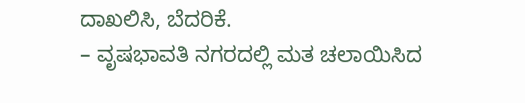ದಾಖಲಿಸಿ, ಬೆದರಿಕೆ.
– ವೃಷಭಾವತಿ ನಗರದಲ್ಲಿ ಮತ ಚಲಾಯಿಸಿದ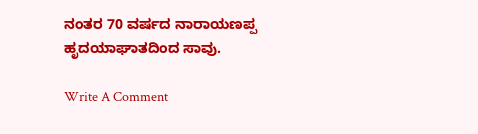ನಂತರ 70 ವರ್ಷದ ನಾರಾಯಣಪ್ಪ ಹೃದಯಾಘಾತದಿಂದ ಸಾವು.

Write A Comment